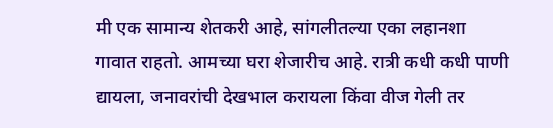मी एक सामान्य शेतकरी आहे, सांगलीतल्या एका लहानशा गावात राहतो. आमच्या घरा शेजारीच आहे. रात्री कधी कधी पाणी द्यायला, जनावरांची देखभाल करायला किंवा वीज गेली तर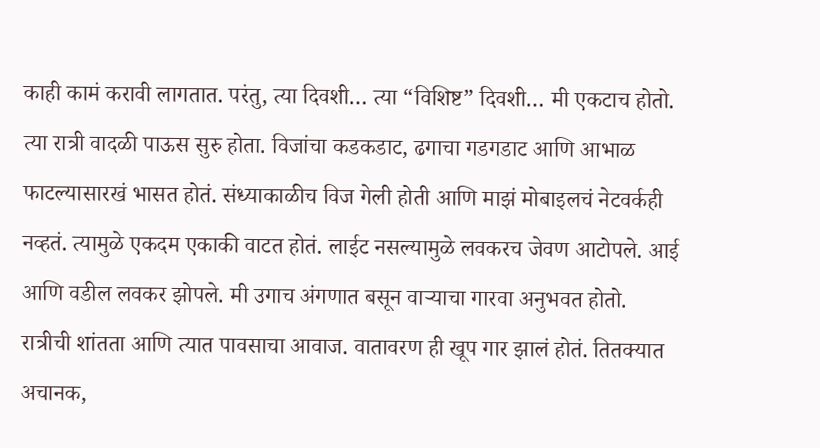काही कामं करावी लागतात. परंतु, त्या दिवशी… त्या “विशिष्ट” दिवशी… मी एकटाच होतो. त्या रात्री वादळी पाऊस सुरु होता. विजांचा कडकडाट, ढगाचा गडगडाट आणि आभाळ फाटल्यासारखं भासत होतं. संध्याकाळीच विज गेली होती आणि माझं मोबाइलचं नेटवर्कही नव्हतं. त्यामुळे एकदम एकाकी वाटत होतं. लाईट नसल्यामुळे लवकरच जेवण आटोपले. आई आणि वडील लवकर झोपले. मी उगाच अंगणात बसून वाऱ्याचा गारवा अनुभवत होतो. रात्रीची शांतता आणि त्यात पावसाचा आवाज. वातावरण ही खूप गार झालं होतं. तितक्यात अचानक,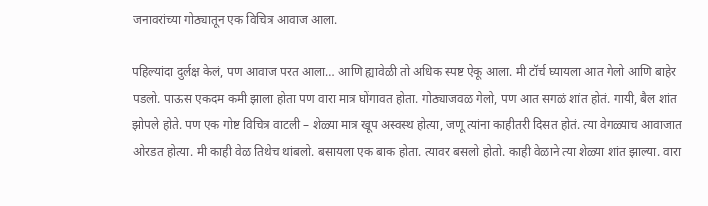जनावरांच्या गोठ्यातून एक विचित्र आवाज आला.

पहिल्यांदा दुर्लक्ष केलं, पण आवाज परत आला… आणि ह्यावेळी तो अधिक स्पष्ट ऐकू आला. मी टॉर्च घ्यायला आत गेलो आणि बाहेर पडलो. पाऊस एकदम कमी झाला होता पण वारा मात्र घोंगावत होता. गोठ्याजवळ गेलो, पण आत सगळं शांत होतं. गायी, बैल शांत झोपले होते. पण एक गोष्ट विचित्र वाटली – शेळ्या मात्र खूप अस्वस्थ होत्या, जणू त्यांना काहीतरी दिसत होतं. त्या वेगळ्याच आवाजात ओरडत होत्या. मी काही वेळ तिथेच थांबलो. बसायला एक बाक होता. त्यावर बसलो होतो. काही वेळाने त्या शेळ्या शांत झाल्या. वारा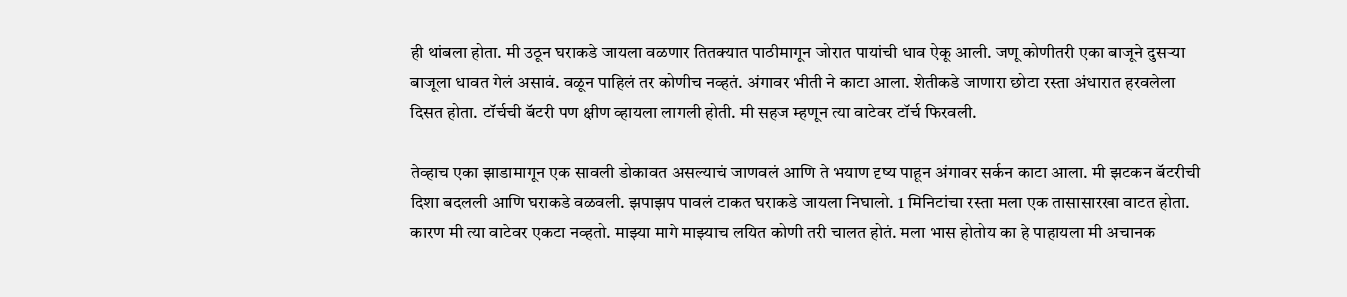ही थांबला होता. मी उठून घराकडे जायला वळणार तितक्यात पाठीमागून जोरात पायांची धाव ऐकू आली. जणू कोणीतरी एका बाजूने दुसऱ्या बाजूला धावत गेलं असावं. वळून पाहिलं तर कोणीच नव्हतं. अंगावर भीती ने काटा आला. शेतीकडे जाणारा छोटा रस्ता अंधारात हरवलेला दिसत होता. टॉर्चची बॅटरी पण क्षीण व्हायला लागली होती. मी सहज म्हणून त्या वाटेवर टॉर्च फिरवली.

तेव्हाच एका झाडामागून एक सावली डोकावत असल्याचं जाणवलं आणि ते भयाण दृष्य पाहून अंगावर सर्कन काटा आला. मी झटकन बॅटरीची दिशा बदलली आणि घराकडे वळवली. झपाझप पावलं टाकत घराकडे जायला निघालो. 1 मिनिटांचा रस्ता मला एक तासासारखा वाटत होता. कारण मी त्या वाटेवर एकटा नव्हतो. माझ्या मागे माझ्याच लयित कोणी तरी चालत होतं. मला भास होतोय का हे पाहायला मी अचानक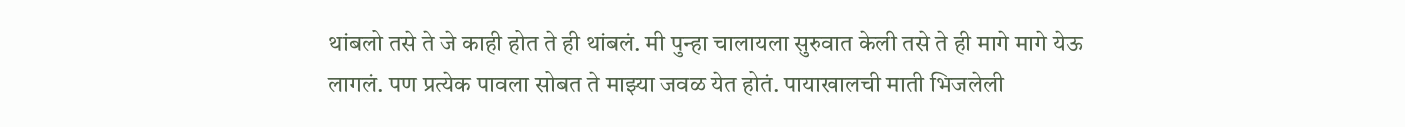थांबलो तसे ते जे काही होत ते ही थांबलं. मी पुन्हा चालायला सुरुवात केली तसे ते ही मागे मागे येऊ लागलं. पण प्रत्येक पावला सोबत ते माझ्या जवळ येत होतं. पायाखालची माती भिजलेली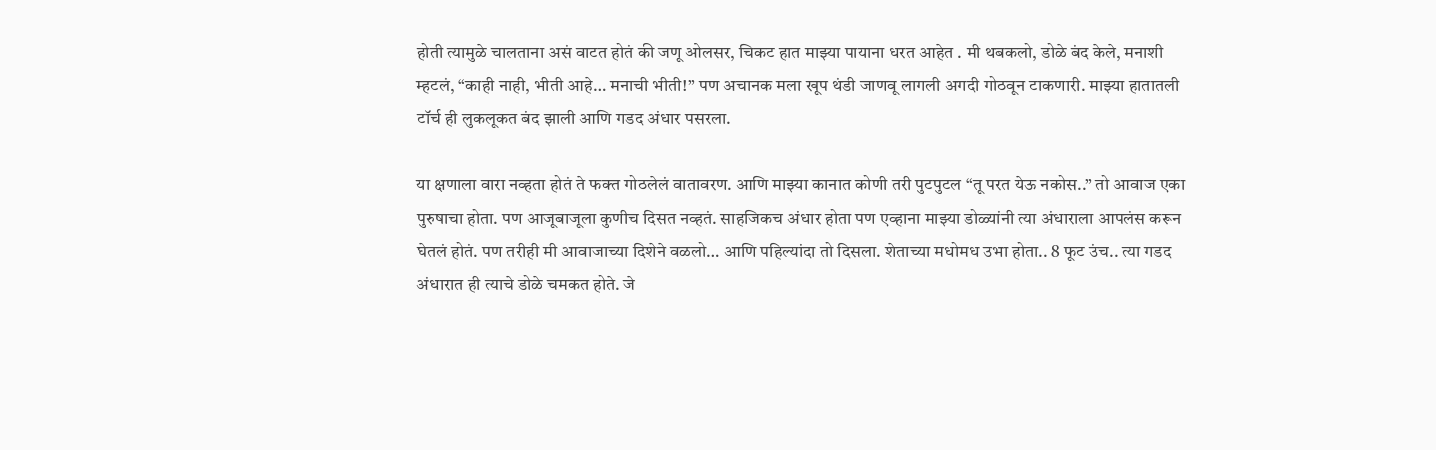होती त्यामुळे चालताना असं वाटत होतं की जणू ओलसर, चिकट हात माझ्या पायाना धरत आहेत . मी थबकलो, डोळे बंद केले, मनाशी म्हटलं, “काही नाही, भीती आहे… मनाची भीती!” पण अचानक मला खूप थंडी जाणवू लागली अगदी गोठवून टाकणारी. माझ्या हातातली टॉर्च ही लुकलूकत बंद झाली आणि गडद अंधार पसरला.

या क्षणाला वारा नव्हता होतं ते फक्त गोठलेलं वातावरण. आणि माझ्या कानात कोणी तरी पुटपुटल “तू परत येऊ नकोस..” तो आवाज एका पुरुषाचा होता. पण आजूबाजूला कुणीच दिसत नव्हतं. साहजिकच अंधार होता पण एव्हाना माझ्या डोळ्यांनी त्या अंधाराला आपलंस करून घेतलं होतं. पण तरीही मी आवाजाच्या दिशेने वळलो… आणि पहिल्यांदा तो दिसला. शेताच्या मधोमध उभा होता.. 8 फूट उंच.. त्या गडद अंधारात ही त्याचे डोळे चमकत होते. जे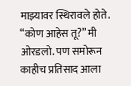माझ्यावर स्थिरावले होते.  “कोण आहेस तू?” मी ओरडलो. पण समोरून काहीच प्रतिसाद आला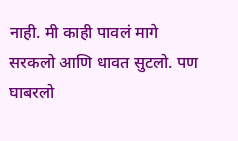नाही. मी काही पावलं मागे सरकलो आणि धावत सुटलो. पण घाबरलो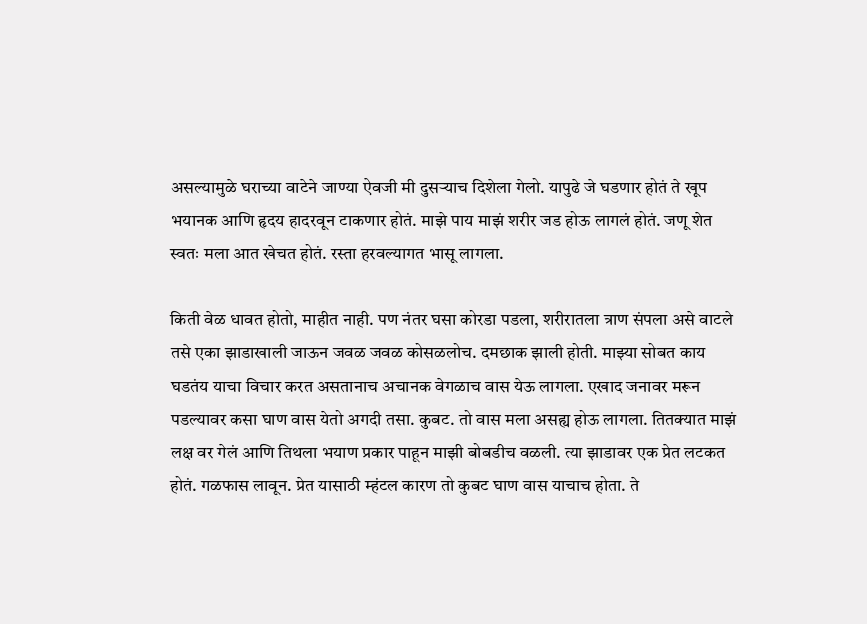असल्यामुळे घराच्या वाटेने जाण्या ऐवजी मी दुसऱ्याच दिशेला गेलो. यापुढे जे घडणार होतं ते खूप भयानक आणि हृदय हादरवून टाकणार होतं. माझे पाय माझं शरीर जड होऊ लागलं होतं. जणू शेत स्वतः मला आत खेचत होतं. रस्ता हरवल्यागत भासू लागला.

किती वेळ धावत होतो, माहीत नाही. पण नंतर घसा कोरडा पडला, शरीरातला त्राण संपला असे वाटले तसे एका झाडाखाली जाऊन जवळ जवळ कोसळलोच. दमछाक झाली होती. माझ्या सोबत काय घडतंय याचा विचार करत असतानाच अचानक वेगळाच वास येऊ लागला. एखाद जनावर मरून पडल्यावर कसा घाण वास येतो अगदी तसा. कुबट. तो वास मला असह्य होऊ लागला. तितक्यात माझं लक्ष वर गेलं आणि तिथला भयाण प्रकार पाहून माझी बोबडीच वळली. त्या झाडावर एक प्रेत लटकत होतं. गळफास लावून. प्रेत यासाठी म्हंटल कारण तो कुबट घाण वास याचाच होता. ते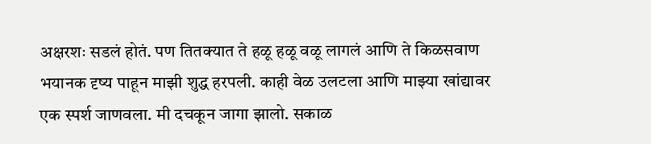अक्षरशः सडलं होतं. पण तितक्यात ते हळू हळू वळू लागलं आणि ते किळसवाण भयानक दृष्य पाहून माझी शुद्ध हरपली. काही वेळ उलटला आणि माझ्या खांद्यावर एक स्पर्श जाणवला. मी दचकून जागा झालो. सकाळ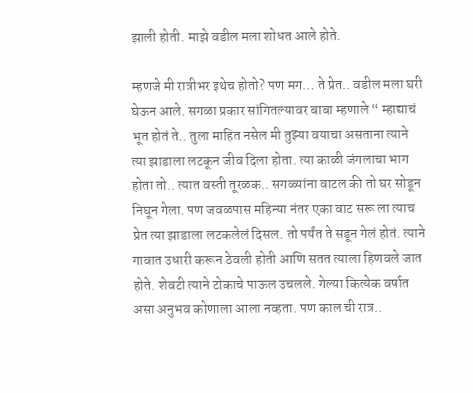झाली होती. माझे वडील मला शोधत आले होते.

म्हणजे मी रात्रीभर इथेच होतो? पण मग… ते प्रेत.. वडील मला घरी घेऊन आले. सगळा प्रकार सांगितल्यावर बाबा म्हणाले “ म्हाद्याचं भूत होतं ते.. तुला माहित नसेल मी तुझ्या वयाचा असताना त्याने त्या झाडाला लटकून जीव दिला होता. त्या काळी जंगलाचा भाग होता तो.. त्यात वस्ती तूरळक.. सगळ्यांना वाटल की तो घर सोडून निघून गेला. पण जवळपास महिन्या नंतर एका वाट सरू ला त्याच प्रेत त्या झाडाला लटकलेलं दिसल. तो पर्यंत ते सडून गेलं होतं. त्याने गावात उधारी करून ठेवली होती आणि सतत त्याला हिणवले जात होते. शेवटी त्याने टोकाचे पाऊल उचलले. गेल्या कित्येक वर्षात असा अनुभव कोणाला आला नव्हता. पण काल ची रात्र..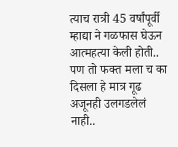त्याच रात्री 45 वर्षांपूर्वी म्हाद्या ने गळफास घेऊन आत्महत्या केली होती.. पण तो फक्त मला च का दिसला हे मात्र गूढ अजूनही उलगडलेलं नाही..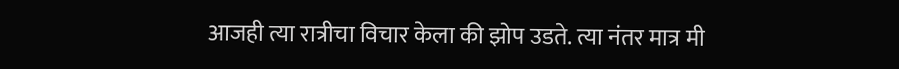आजही त्या रात्रीचा विचार केला की झोप उडते. त्या नंतर मात्र मी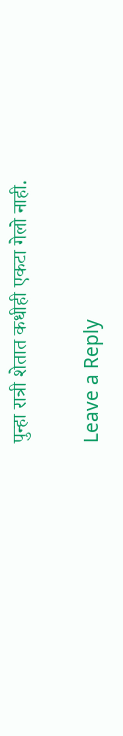पुन्हा रात्री शेतात कधीही एकटा गेलो नाही.

Leave a Reply